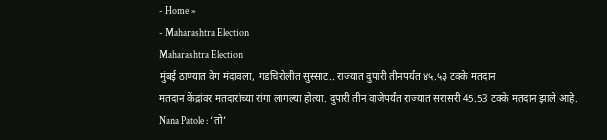- Home »
- Maharashtra Election
Maharashtra Election
मुंबई ठाण्यात वेग मंदावला, गडचिरोलीत सुस्साट.. राज्यात दुपारी तीनपर्यंत ४५.५३ टक्के मतदान
मतदान केंद्रांवर मतदारांच्या रांगा लागल्या होत्या. दुपारी तीन वाजेपर्यंत राज्यात सरासरी 45.53 टक्के मतदान झाले आहे.
Nana Patole : ‘तो’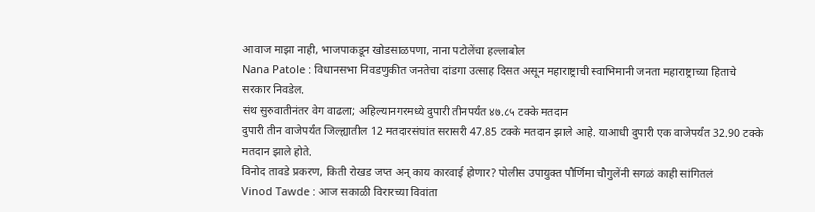आवाज माझा नाही, भाजपाकडून खोडसाळपणा, नाना पटोलेंचा हल्लाबोल
Nana Patole : विधानसभा निवडणुकीत जनतेचा दांडगा उत्साह दिसत असून महाराष्ट्राची स्वाभिमानी जनता महाराष्ट्राच्या हिताचे सरकार निवडेल.
संथ सुरुवातीनंतर वेग वाढला; अहिल्यानगरमध्ये दुपारी तीनपर्यंत ४७.८५ टक्के मतदान
दुपारी तीन वाजेपर्यंत जिल्ह्यातील 12 मतदारसंघांत सरासरी 47.85 टक्के मतदान झाले आहे. याआधी दुपारी एक वाजेपर्यंत 32.90 टक्के मतदान झाले होते.
विनोद तावडे प्रकरण, किती रोखड जप्त अन् काय कारवाई होणार? पोलीस उपायुक्त पौर्णिमा चौगुलेंनी सगळं काही सांगितलं
Vinod Tawde : आज सकाळी विरारच्या विवांता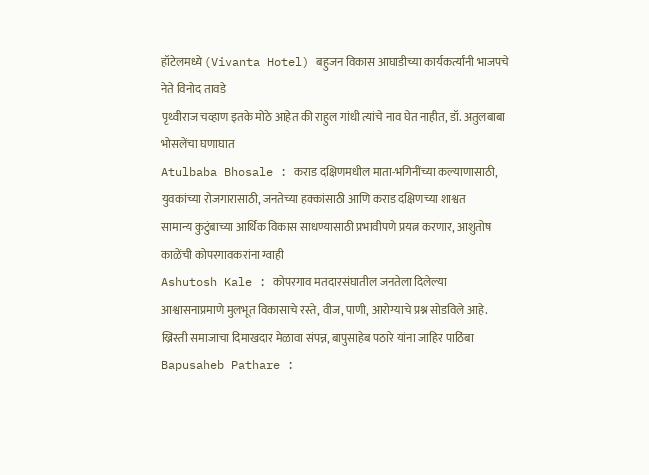हॉटेलमध्ये (Vivanta Hotel) बहुजन विकास आघाडीच्या कार्यकर्त्यांनी भाजपचे नेते विनोद तावडे
पृथ्वीराज चव्हाण इतके मोठे आहेत की राहुल गांधी त्यांचे नाव घेत नाहीत, डॉ. अतुलबाबा भोसलेंचा घणाघात
Atulbaba Bhosale : कराड दक्षिणमधील माता-भगिनींच्या कल्याणासाठी, युवकांच्या रोजगारासाठी, जनतेच्या हक्कांसाठी आणि कराड दक्षिणच्या शाश्वत
सामान्य कुटुंबाच्या आर्थिक विकास साधण्यासाठी प्रभावीपणे प्रयत्न करणार, आशुतोष काळेंची कोपरगावकरांना ग्वाही
Ashutosh Kale : कोपरगाव मतदारसंघातील जनतेला दिलेल्या आश्वासनाप्रमाणे मुलभूत विकासाचे रस्ते, वीज, पाणी, आरोग्याचे प्रश्न सोडविले आहे.
ख्रिस्ती समाजाचा दिमाखदार मेळावा संपन्न, बापुसाहेब पठारे यांना जाहिर पाठिंबा
Bapusaheb Pathare :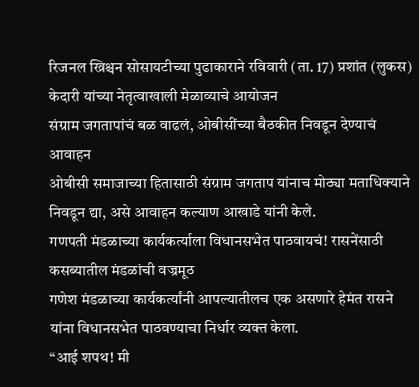रिजनल ख्रिश्चन सोसायटीच्या पुढाकाराने रविवारी (ता. 17) प्रशांत (लुकस) केदारी यांच्या नेतृत्वाखाली मेळाव्याचे आयोजन
संग्राम जगतापांचं बळ वाढलं, ओबीसींच्या बैठकीत निवडून देण्याचं आवाहन
ओबीसी समाजाच्या हितासाठी संग्राम जगताप यांनाच मोठ्या मताधिक्याने निवडून द्या, असे आवाहन कल्याण आखाडे यांनी केले.
गणपती मंडळाच्या कार्यकर्त्याला विधानसभेत पाठवायचं! रासनेंसाठी कसब्यातील मंडळांची वज्रमूठ
गणेश मंडळाच्या कार्यकर्त्यांनी आपल्यातीलच एक असणारे हेमंत रासने यांना विधानसभेत पाठवण्याचा निर्धार व्यक्त केला.
“आई शपथ! मी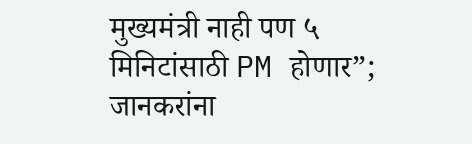मुख्यमंत्री नाही पण ५ मिनिटांसाठी PM होणार”; जानकरांना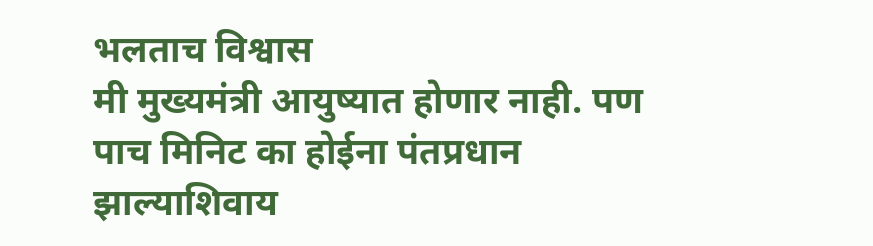भलताच विश्वास
मी मुख्यमंत्री आयुष्यात होणार नाही. पण पाच मिनिट का होईना पंतप्रधान झाल्याशिवाय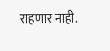राहणार नाही.